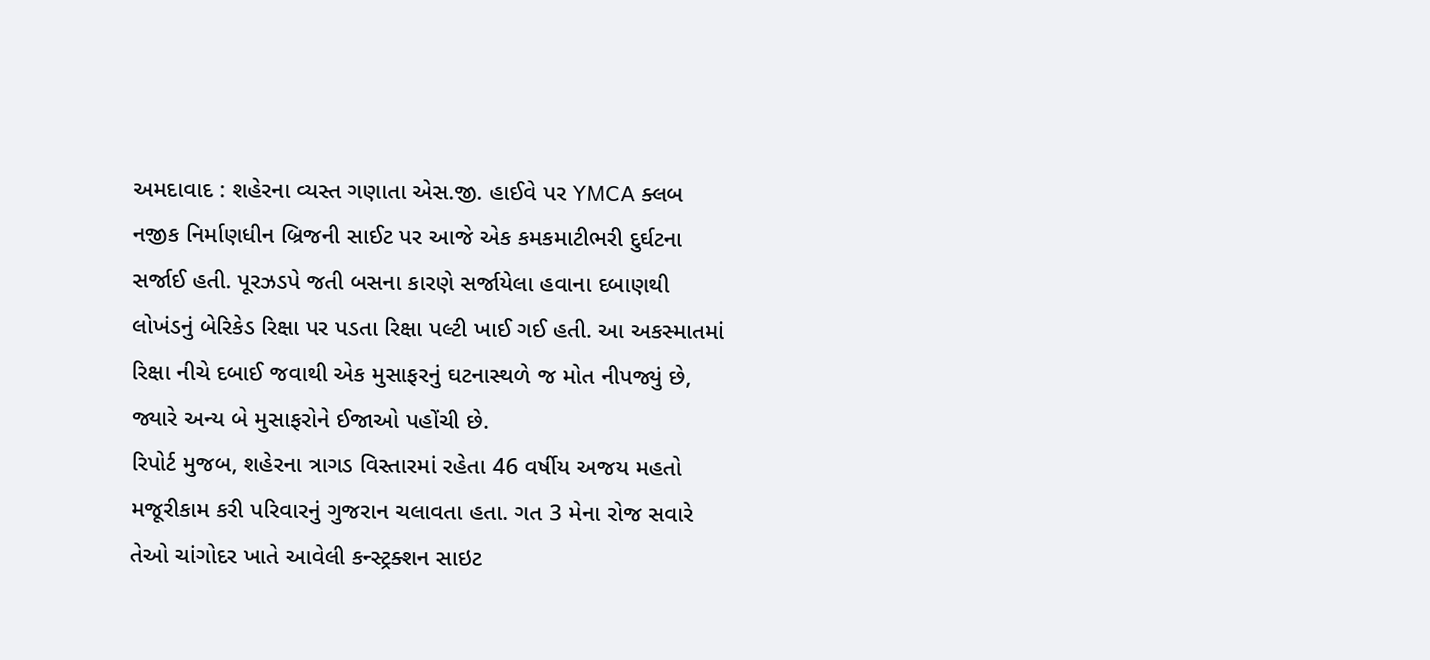અમદાવાદ : શહેરના વ્યસ્ત ગણાતા એસ.જી. હાઈવે પર YMCA ક્લબ નજીક નિર્માણધીન બ્રિજની સાઈટ પર આજે એક કમકમાટીભરી દુર્ઘટના સર્જાઈ હતી. પૂરઝડપે જતી બસના કારણે સર્જાયેલા હવાના દબાણથી લોખંડનું બેરિકેડ રિક્ષા પર પડતા રિક્ષા પલ્ટી ખાઈ ગઈ હતી. આ અકસ્માતમાં રિક્ષા નીચે દબાઈ જવાથી એક મુસાફરનું ઘટનાસ્થળે જ મોત નીપજ્યું છે, જ્યારે અન્ય બે મુસાફરોને ઈજાઓ પહોંચી છે.
રિપોર્ટ મુજબ, શહેરના ત્રાગડ વિસ્તારમાં રહેતા 46 વર્ષીય અજય મહતો મજૂરીકામ કરી પરિવારનું ગુજરાન ચલાવતા હતા. ગત 3 મેના રોજ સવારે તેઓ ચાંગોદર ખાતે આવેલી કન્સ્ટ્રક્શન સાઇટ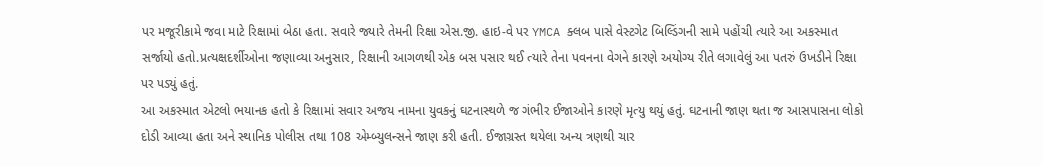પર મજૂરીકામે જવા માટે રિક્ષામાં બેઠા હતા. સવારે જ્યારે તેમની રિક્ષા એસ.જી. હાઇ-વે પર YMCA ક્લબ પાસે વેસ્ટગેટ બિલ્ડિંગની સામે પહોંચી ત્યારે આ અકસ્માત સર્જાયો હતો.પ્રત્યક્ષદર્શીઓના જણાવ્યા અનુસાર, રિક્ષાની આગળથી એક બસ પસાર થઈ ત્યારે તેના પવનના વેગને કારણે અયોગ્ય રીતે લગાવેલું આ પતરું ઉખડીને રિક્ષા પર પડ્યું હતું.
આ અકસ્માત એટલો ભયાનક હતો કે રિક્ષામાં સવાર અજય નામના યુવકનું ઘટનાસ્થળે જ ગંભીર ઈજાઓને કારણે મૃત્યુ થયું હતું. ઘટનાની જાણ થતા જ આસપાસના લોકો દોડી આવ્યા હતા અને સ્થાનિક પોલીસ તથા 108 એમ્બ્યુલન્સને જાણ કરી હતી. ઈજાગ્રસ્ત થયેલા અન્ય ત્રણથી ચાર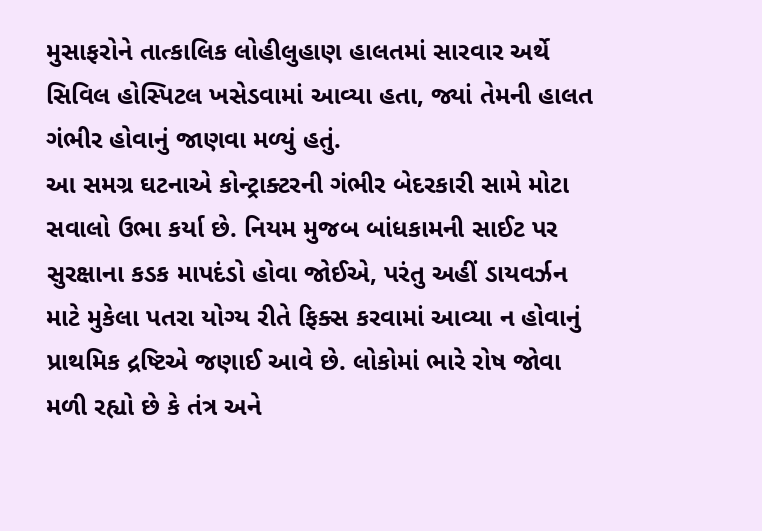મુસાફરોને તાત્કાલિક લોહીલુહાણ હાલતમાં સારવાર અર્થે સિવિલ હોસ્પિટલ ખસેડવામાં આવ્યા હતા, જ્યાં તેમની હાલત ગંભીર હોવાનું જાણવા મળ્યું હતું.
આ સમગ્ર ઘટનાએ કોન્ટ્રાક્ટરની ગંભીર બેદરકારી સામે મોટા સવાલો ઉભા કર્યા છે. નિયમ મુજબ બાંધકામની સાઈટ પર સુરક્ષાના કડક માપદંડો હોવા જોઈએ, પરંતુ અહીં ડાયવર્ઝન માટે મુકેલા પતરા યોગ્ય રીતે ફિક્સ કરવામાં આવ્યા ન હોવાનું પ્રાથમિક દ્રષ્ટિએ જણાઈ આવે છે. લોકોમાં ભારે રોષ જોવા મળી રહ્યો છે કે તંત્ર અને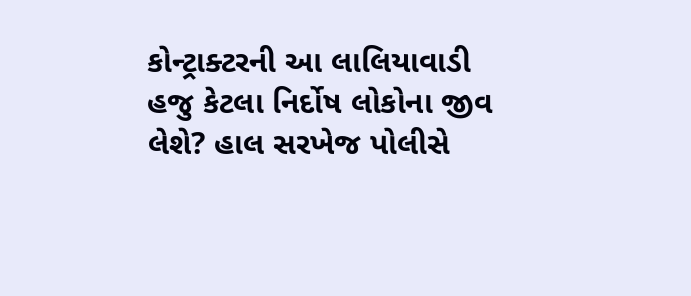કોન્ટ્રાક્ટરની આ લાલિયાવાડી હજુ કેટલા નિર્દોષ લોકોના જીવ લેશે? હાલ સરખેજ પોલીસે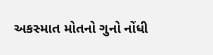અકસ્માત મોતનો ગુનો નોંધી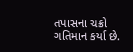તપાસના ચક્રો ગતિમાન કર્યા છે.